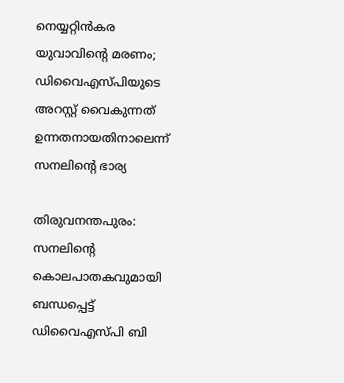നെയ്യറ്റിന്‍കര യുവാവിന്റെ മരണം; ഡിവൈഎസ്പിയുടെ അറസ്റ്റ് വൈകുന്നത് ഉന്നതനായതിനാലെന്ന് സനലിന്റെ ഭാര്യ

തിരുവനന്തപുരം: സനലിന്റെ കൊലപാതകവുമായി ബന്ധപ്പെട്ട് ഡിവൈഎസ്പി ബി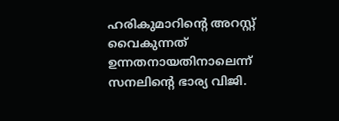ഹരികുമാറിന്റെ അറസ്റ്റ് വൈകുന്നത് ഉന്നതനായതിനാലെന്ന് സനലിന്റെ ഭാര്യ വിജി.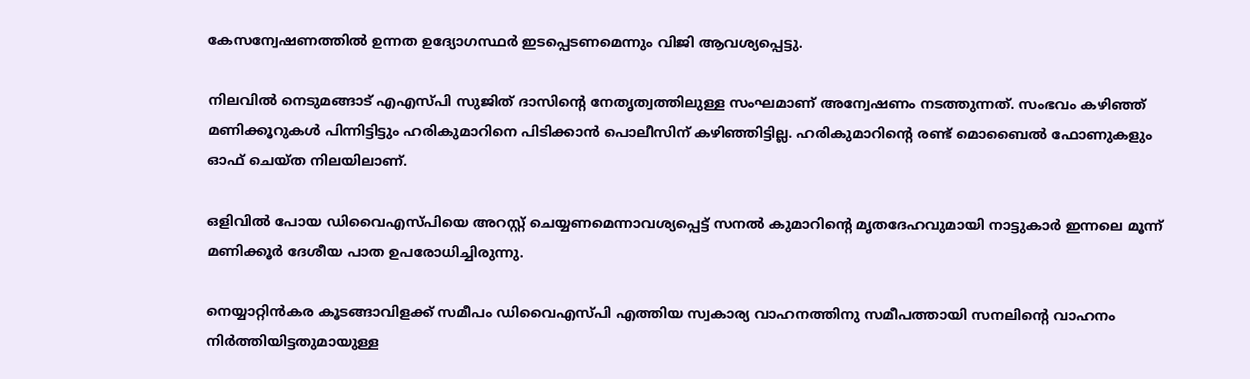കേസന്വേഷണത്തില്‍ ഉന്നത ഉദ്യോഗസ്ഥര്‍ ഇടപ്പെടണമെന്നും വിജി ആവശ്യപ്പെട്ടു.

നിലവില്‍ നെടുമങ്ങാട് എഎസ്പി സുജിത് ദാസിന്റെ നേതൃത്വത്തിലുള്ള സംഘമാണ് അന്വേഷണം നടത്തുന്നത്. സംഭവം കഴിഞ്ഞ് മണിക്കൂറുകള്‍ പിന്നിട്ടിട്ടും ഹരികുമാറിനെ പിടിക്കാന്‍ പൊലീസിന് കഴിഞ്ഞിട്ടില്ല. ഹരികുമാറിന്റെ രണ്ട് മൊബൈല്‍ ഫോണുകളും ഓഫ് ചെയ്ത നിലയിലാണ്.

ഒളിവില്‍ പോയ ഡിവൈഎസ്പിയെ അറസ്റ്റ് ചെയ്യണമെന്നാവശ്യപ്പെട്ട് സനല്‍ കുമാറിന്റെ മൃതദേഹവുമായി നാട്ടുകാര്‍ ഇന്നലെ മൂന്ന് മണിക്കൂര്‍ ദേശീയ പാത ഉപരോധിച്ചിരുന്നു.

നെയ്യാറ്റിന്‍കര കൂടങ്ങാവിളക്ക് സമീപം ഡിവൈഎസ്പി എത്തിയ സ്വകാര്യ വാഹനത്തിനു സമീപത്തായി സനലിന്റെ വാഹനം നിര്‍ത്തിയിട്ടതുമായുള്ള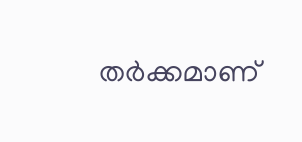തര്‍ക്കമാണ്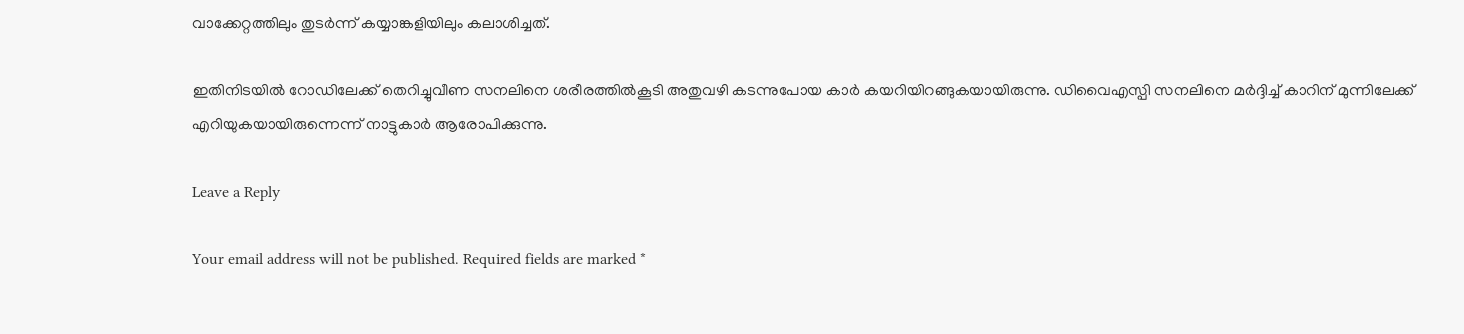വാക്കേറ്റത്തിലും തുടര്‍ന്ന് കയ്യാങ്കളിയിലും കലാശിച്ചത്.

ഇതിനിടയില്‍ റോഡിലേക്ക് തെറിച്ചുവീണ സനലിനെ ശരീരത്തില്‍കൂടി അതുവഴി കടന്നുപോയ കാര്‍ കയറിയിറങ്ങുകയായിരുന്നു. ഡിവൈഎസ്പി സനലിനെ മര്‍ദ്ദിച്ച്‌ കാറിന് മുന്നിലേക്ക് എറിയുകയായിരുന്നെന്ന് നാട്ടുകാര്‍ ആരോപിക്കുന്നു.

Leave a Reply

Your email address will not be published. Required fields are marked *